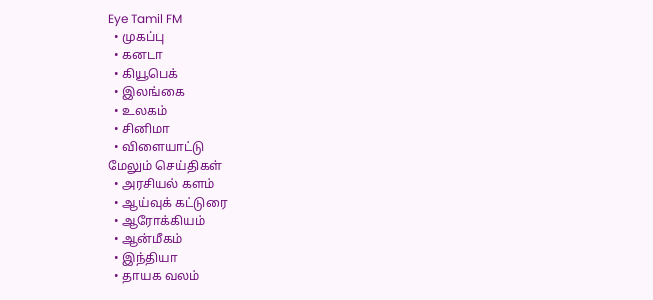Eye Tamil FM
  • முகப்பு
  • கனடா
  • கியூபெக்
  • இலங்கை
  • உலகம்
  • சினிமா
  • விளையாட்டு
மேலும் செய்திகள்
  • அரசியல் களம்
  • ஆய்வுக் கட்டுரை
  • ஆரோக்கியம்
  • ஆன்மீகம்
  • இந்தியா
  • தாயக வலம்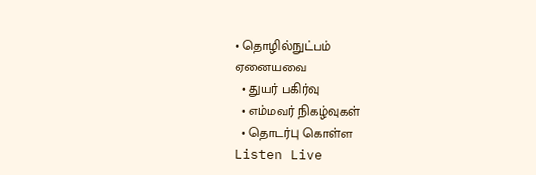• தொழில்நுட்பம்
ஏனையவை
  • துயர் பகிர்வு
  • எம்மவர் நிகழ்வுகள்
  • தொடர்பு கொள்ள
Listen Live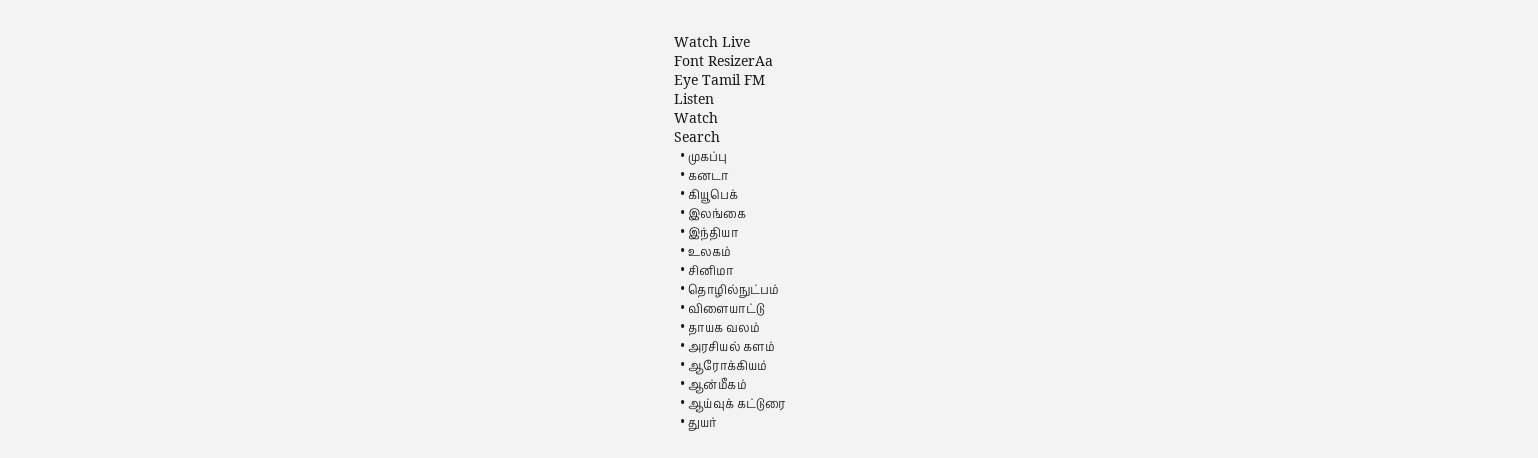Watch Live
Font ResizerAa
Eye Tamil FM
Listen
Watch
Search
  • முகப்பு
  • கனடா
  • கியூபெக்
  • இலங்கை
  • இந்தியா
  • உலகம்
  • சினிமா
  • தொழில்நுட்பம்
  • விளையாட்டு
  • தாயக வலம்
  • அரசியல் களம்
  • ஆரோக்கியம்
  • ஆன்மீகம்
  • ஆய்வுக் கட்டுரை
  • துயர்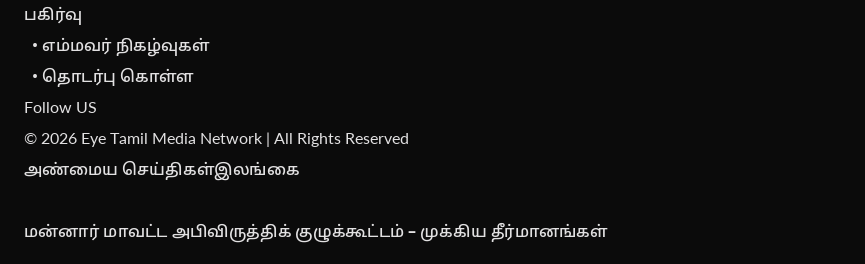பகிர்வு
  • எம்மவர் நிகழ்வுகள்
  • தொடர்பு கொள்ள
Follow US
© 2026 Eye Tamil Media Network | All Rights Reserved
அண்மைய செய்திகள்இலங்கை

மன்னார் மாவட்ட அபிவிருத்திக் குழுக்கூட்டம் – முக்கிய தீர்மானங்கள்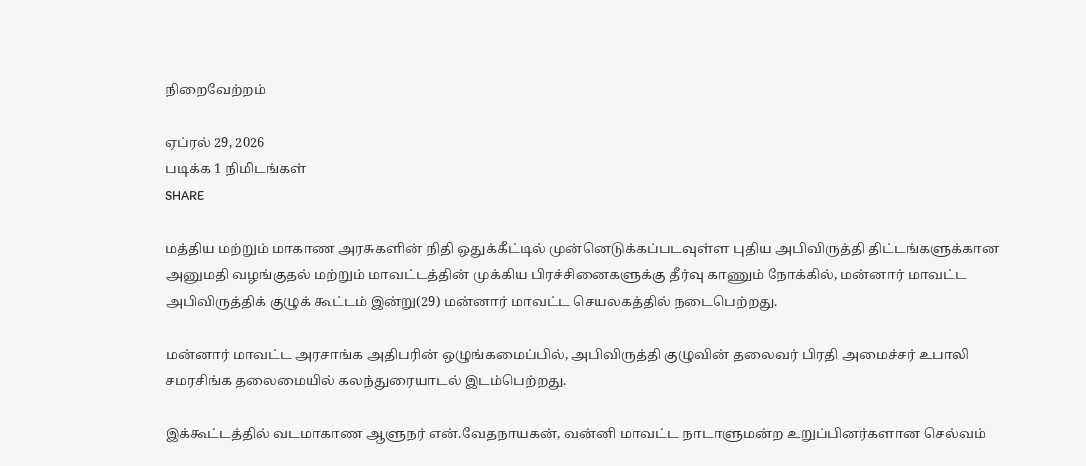நிறைவேற்றம்

ஏப்ரல் 29, 2026
படிக்க 1 நிமிடங்கள்
SHARE

மத்திய மற்றும் மாகாண அரசுகளின் நிதி ஒதுக்கீட்டில் முன்னெடுக்கப்படவுள்ள புதிய அபிவிருத்தி திட்டங்களுக்கான அனுமதி வழங்குதல் மற்றும் மாவட்டத்தின் முக்கிய பிரச்சினைகளுக்கு தீர்வு காணும் நோக்கில், மன்னார் மாவட்ட அபிவிருத்திக் குழுக் கூட்டம் இன்று(29) மன்னார் மாவட்ட செயலகத்தில் நடைபெற்றது.

மன்னார் மாவட்ட அரசாங்க அதிபரின் ஒழுங்கமைப்பில், அபிவிருத்தி குழுவின் தலைவர் பிரதி அமைச்சர் உபாலி சமரசிங்க தலைமையில் கலந்துரையாடல் இடம்பெற்றது.

இக்கூட்டத்தில் வடமாகாண ஆளுநர் என்.வேதநாயகன், வன்னி மாவட்ட நாடாளுமன்ற உறுப்பினர்களான செல்வம்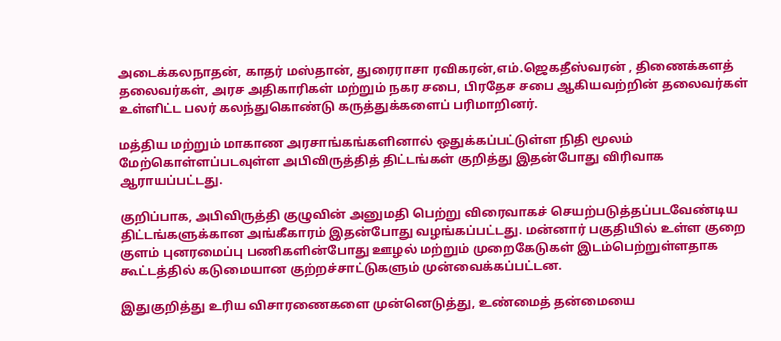அடைக்கலநாதன், காதர் மஸ்தான், துரைராசா ரவிகரன்,எம்.ஜெகதீஸ்வரன் , திணைக்களத் தலைவர்கள், அரச அதிகாரிகள் மற்றும் நகர சபை, பிரதேச சபை ஆகியவற்றின் தலைவர்கள் உள்ளிட்ட பலர் கலந்துகொண்டு கருத்துக்களைப் பரிமாறினர்.

மத்திய மற்றும் மாகாண அரசாங்கங்களினால் ஒதுக்கப்பட்டுள்ள நிதி மூலம் மேற்கொள்ளப்படவுள்ள அபிவிருத்தித் திட்டங்கள் குறித்து இதன்போது விரிவாக ஆராயப்பட்டது.

குறிப்பாக, அபிவிருத்தி குழுவின் அனுமதி பெற்று விரைவாகச் செயற்படுத்தப்படவேண்டிய திட்டங்களுக்கான அங்கீகாரம் இதன்போது வழங்கப்பட்டது. மன்னார் பகுதியில் உள்ள குறை குளம் புனரமைப்பு பணிகளின்போது ஊழல் மற்றும் முறைகேடுகள் இடம்பெற்றுள்ளதாக கூட்டத்தில் கடுமையான குற்றச்சாட்டுகளும் முன்வைக்கப்பட்டன.

இதுகுறித்து உரிய விசாரணைகளை முன்னெடுத்து, உண்மைத் தன்மையை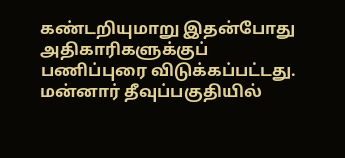கண்டறியுமாறு இதன்போது அதிகாரிகளுக்குப் பணிப்புரை விடுக்கப்பட்டது. மன்னார் தீவுப்பகுதியில்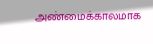அண்மைக்காலமாக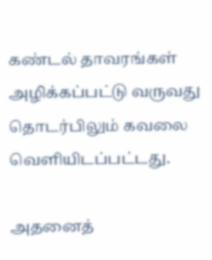கண்டல் தாவரங்கள் அழிக்கப்பட்டு வருவது தொடர்பிலும் கவலை வெளியிடப்பட்டது.

அதனைத்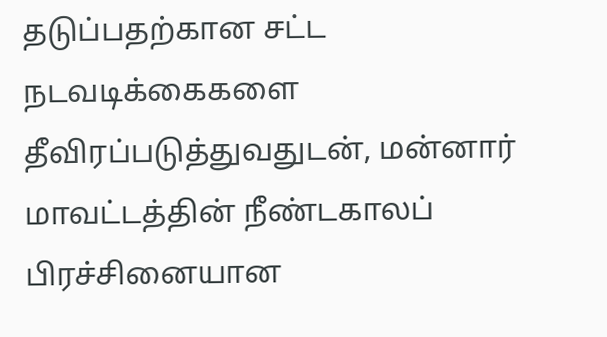தடுப்பதற்கான சட்ட நடவடிக்கைகளை தீவிரப்படுத்துவதுடன், மன்னார் மாவட்டத்தின் நீண்டகாலப் பிரச்சினையான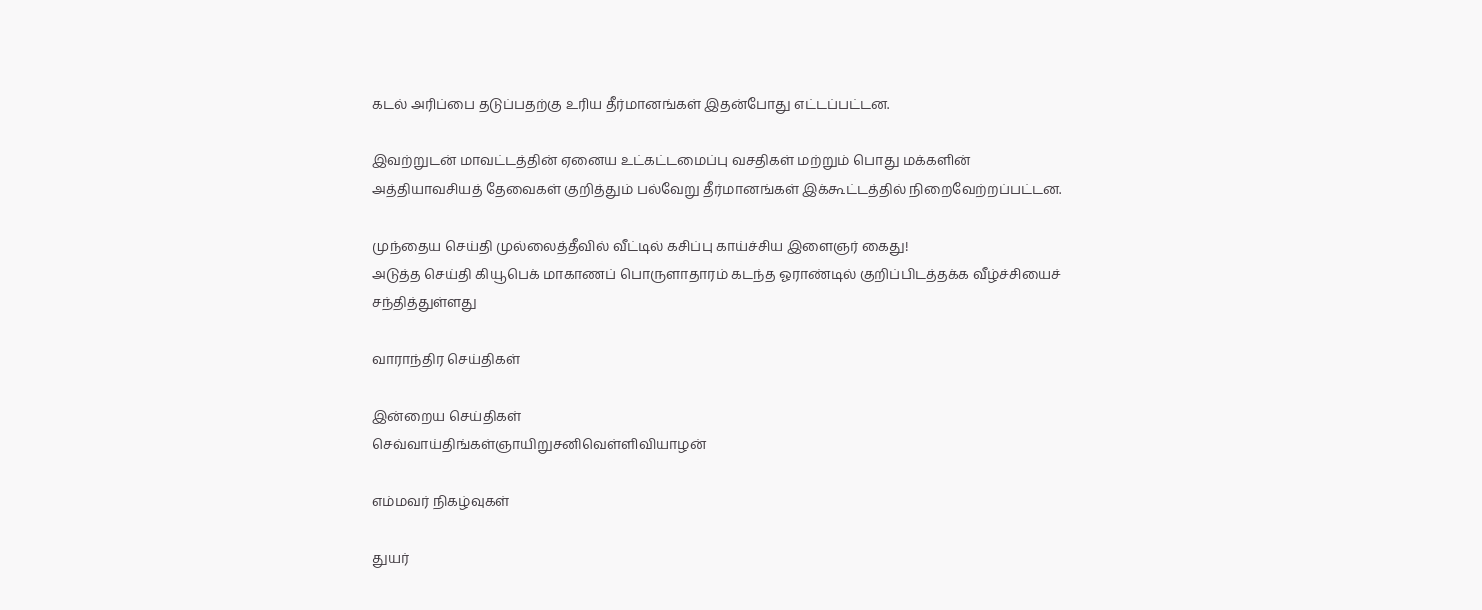கடல் அரிப்பை தடுப்பதற்கு உரிய தீர்மானங்கள் இதன்போது எட்டப்பட்டன.

இவற்றுடன் மாவட்டத்தின் ஏனைய உட்கட்டமைப்பு வசதிகள் மற்றும் பொது மக்களின் அத்தியாவசியத் தேவைகள் குறித்தும் பல்வேறு தீர்மானங்கள் இக்கூட்டத்தில் நிறைவேற்றப்பட்டன.

முந்தைய செய்தி முல்லைத்தீவில் வீட்டில் கசிப்பு காய்ச்சிய இளைஞர் கைது!
அடுத்த செய்தி கியூபெக் மாகாணப் பொருளாதாரம் கடந்த ஓராண்டில் குறிப்பிடத்தக்க வீழ்ச்சியைச் சந்தித்துள்ளது

வாராந்திர செய்திகள்

இன்றைய செய்திகள்
செவ்வாய்திங்கள்ஞாயிறுசனிவெள்ளிவியாழன்

எம்மவர் நிகழ்வுகள்

துயர்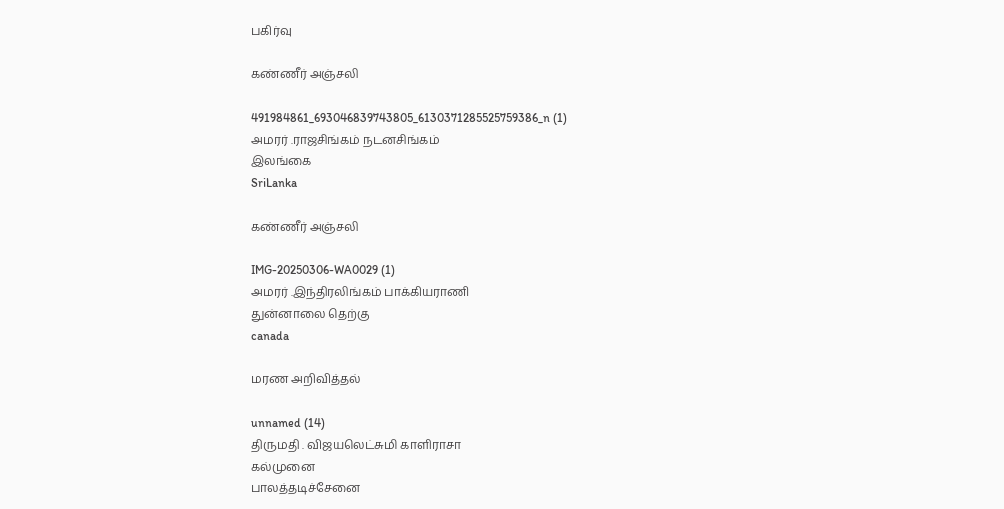பகிர்வு

கண்ணீர் அஞ்சலி

491984861_693046839743805_6130371285525759386_n (1)
அமரர் .ராஜசிங்கம் நடனசிங்கம்
இலங்கை
SriLanka

கண்ணீர் அஞ்சலி

IMG-20250306-WA0029 (1)
அமரர் .இந்திரலிங்கம் பாக்கியராணி
துன்னாலை தெற்கு
canada

மரண அறிவித்தல்

unnamed (14)
திருமதி . விஜயலெட்சுமி காளிராசா
கல்முனை
பாலத்தடிச்சேனை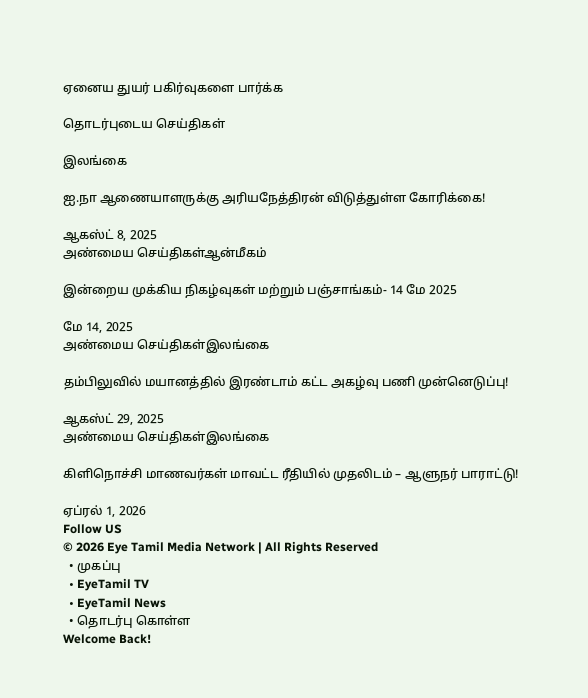ஏனைய துயர் பகிர்வுகளை பார்க்க

தொடர்புடைய செய்திகள்

இலங்கை

ஐ.நா ஆணையாளருக்கு அரியநேத்திரன் விடுத்துள்ள கோரிக்கை!

ஆகஸ்ட் 8, 2025
அண்மைய செய்திகள்ஆன்மீகம்

இன்றைய முக்கிய நிகழ்வுகள் மற்றும் பஞ்சாங்கம்- 14 மே 2025

மே 14, 2025
அண்மைய செய்திகள்இலங்கை

தம்பிலுவில் மயானத்தில் இரண்டாம் கட்ட அகழ்வு பணி முன்னெடுப்பு!

ஆகஸ்ட் 29, 2025
அண்மைய செய்திகள்இலங்கை

கிளிநொச்சி மாணவர்கள் மாவட்ட ரீதியில் முதலிடம் – ஆளுநர் பாராட்டு!

ஏப்ரல் 1, 2026
Follow US
© 2026 Eye Tamil Media Network | All Rights Reserved
  • முகப்பு
  • EyeTamil TV
  • EyeTamil News
  • தொடர்பு கொள்ள
Welcome Back!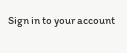Sign in to your account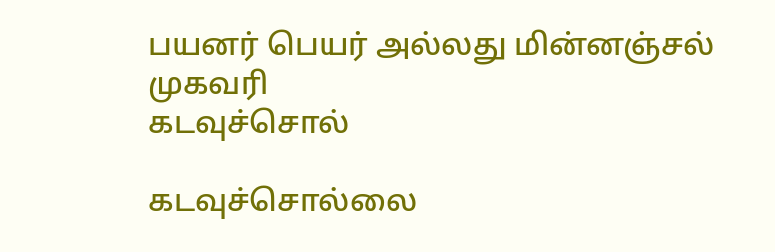பயனர் பெயர் அல்லது மின்னஞ்சல் முகவரி
கடவுச்சொல்

கடவுச்சொல்லை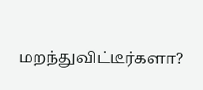மறந்துவிட்டீர்களா?